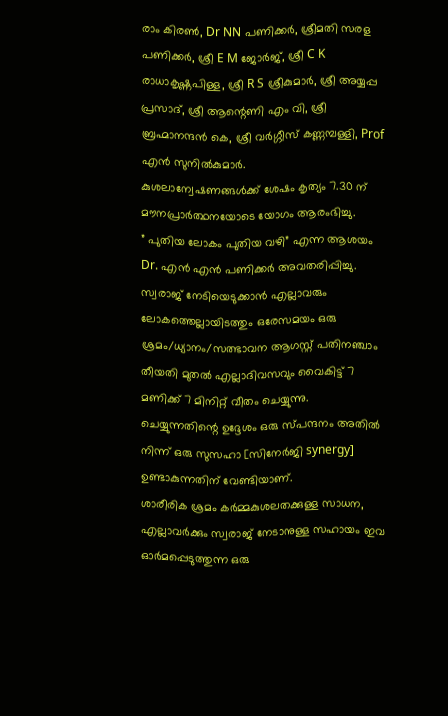രാം കിരൺ, Dr NN പണിക്കർ, ശ്രീമതി സരള പണിക്കർ, ശ്രീ E M ജോർജ്, ശ്രീ C K രാധാകൃഷ്ണപിള്ള, ശ്രീ R S ശ്രീകുമാർ, ശ്രീ അയ്യപ്പ പ്രസാദ്, ശ്രീ ആന്റെണി എം വി, ശ്രീ ബ്രഹ്മാനന്ദൻ കെ, ശ്രീ വർഗ്ഗീസ് കണ്ണമ്പള്ളി, Prof എൻ സുനിൽകുമാർ.
കുശലാന്വേഷണങ്ങൾക്ക് ശേഷം കൃത്യം 7.30 ന് മൗനപ്രാർത്ഥനയോടെ യോഗം ആരംഭിച്ചു.
” പുതിയ ലോകം പുതിയ വഴി” എന്ന ആശയം Dr. എൻ എൻ പണിക്കർ അവതരിപ്പിച്ചു. സ്വരാജ് നേടിയെടുക്കാൻ എല്ലാവരും ലോകത്തെല്ലായിടത്തും ഒരേസമയം ഒരു ശ്രമം/ധ്യാനം/സത്ഭാവന ആഗസ്റ്റ് പതിനഞ്ചാം തീയതി മുതൽ എല്ലാദിവസവും വൈകിട്ട് 7 മണിക്ക് 7 മിനിറ്റ് വീതം ചെയ്യുന്നു.
ചെയ്യുന്നതിന്റെ ഉദ്ദേശം ഒരു സ്പന്ദനം അതിൽ നിന്ന് ഒരു സുസഹാ [സിനേർജി synergy] ഉണ്ടാകുന്നതിന് വേണ്ടിയാണ്.
ശാരീരിക ശ്രമം കർമ്മകുശലതക്കുള്ള സാധന, എല്ലാവർക്കും സ്വരാജ് നേടാനുള്ള സഹായം ഇവ ഓർമപ്പെടുത്തുന്ന ഒരു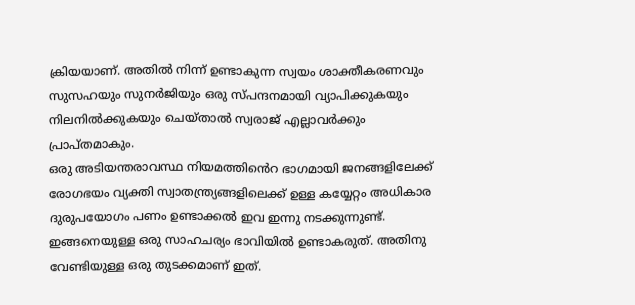ക്രിയയാണ്. അതിൽ നിന്ന് ഉണ്ടാകുന്ന സ്വയം ശാക്തീകരണവും സുസഹയും സുനർജിയും ഒരു സ്പന്ദനമായി വ്യാപിക്കുകയും നിലനിൽക്കുകയും ചെയ്താൽ സ്വരാജ് എല്ലാവർക്കും പ്രാപ്തമാകും.
ഒരു അടിയന്തരാവസ്ഥ നിയമത്തിൻെറ ഭാഗമായി ജനങ്ങളിലേക്ക് രോഗഭയം വ്യക്തി സ്വാതന്ത്ര്യങ്ങളിലെക്ക് ഉള്ള കയ്യേറ്റം അധികാര ദുരുപയോഗം പണം ഉണ്ടാക്കൽ ഇവ ഇന്നു നടക്കുന്നുണ്ട്.
ഇങ്ങനെയുള്ള ഒരു സാഹചര്യം ഭാവിയിൽ ഉണ്ടാകരുത്. അതിനു വേണ്ടിയുള്ള ഒരു തുടക്കമാണ് ഇത്.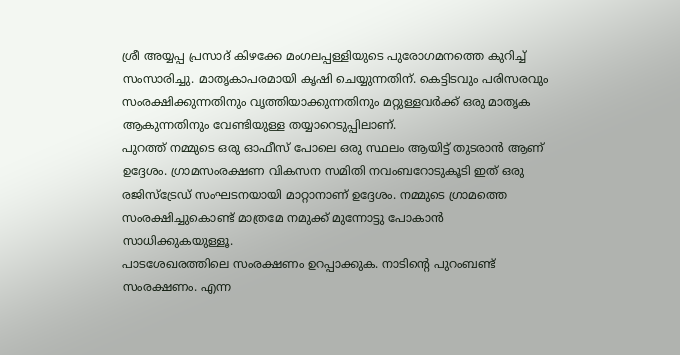ശ്രീ അയ്യപ്പ പ്രസാദ് കിഴക്കേ മംഗലപ്പള്ളിയുടെ പുരോഗമനത്തെ കുറിച്ച് സംസാരിച്ചു. മാതൃകാപരമായി കൃഷി ചെയ്യുന്നതിന്. കെട്ടിടവും പരിസരവും സംരക്ഷിക്കുന്നതിനും വൃത്തിയാക്കുന്നതിനും മറ്റുള്ളവർക്ക് ഒരു മാതൃക ആകുന്നതിനും വേണ്ടിയുള്ള തയ്യാറെടുപ്പിലാണ്.
പുറത്ത് നമ്മുടെ ഒരു ഓഫീസ് പോലെ ഒരു സ്ഥലം ആയിട്ട് തുടരാൻ ആണ് ഉദ്ദേശം. ഗ്രാമസംരക്ഷണ വികസന സമിതി നവംബറോടുകൂടി ഇത് ഒരു രജിസ്ട്രേഡ് സംഘടനയായി മാറ്റാനാണ് ഉദ്ദേശം. നമ്മുടെ ഗ്രാമത്തെ സംരക്ഷിച്ചുകൊണ്ട് മാത്രമേ നമുക്ക് മുന്നോട്ടു പോകാൻ സാധിക്കുകയുള്ളൂ.
പാടശേഖരത്തിലെ സംരക്ഷണം ഉറപ്പാക്കുക. നാടിന്റെ പുറംബണ്ട് സംരക്ഷണം. എന്ന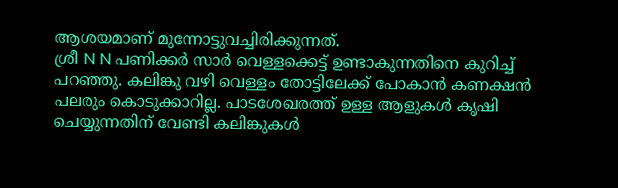ആശയമാണ് മുന്നോട്ടുവച്ചിരിക്കുന്നത്.
ശ്രീ N N പണിക്കർ സാർ വെള്ളക്കെട്ട് ഉണ്ടാകുന്നതിനെ കുറിച്ച് പറഞ്ഞു. കലിങ്കു വഴി വെള്ളം തോട്ടിലേക്ക് പോകാൻ കണക്ഷൻ പലരും കൊടുക്കാറില്ല. പാടശേഖരത്ത് ഉള്ള ആളുകൾ കൃഷി ചെയ്യുന്നതിന് വേണ്ടി കലിങ്കുകൾ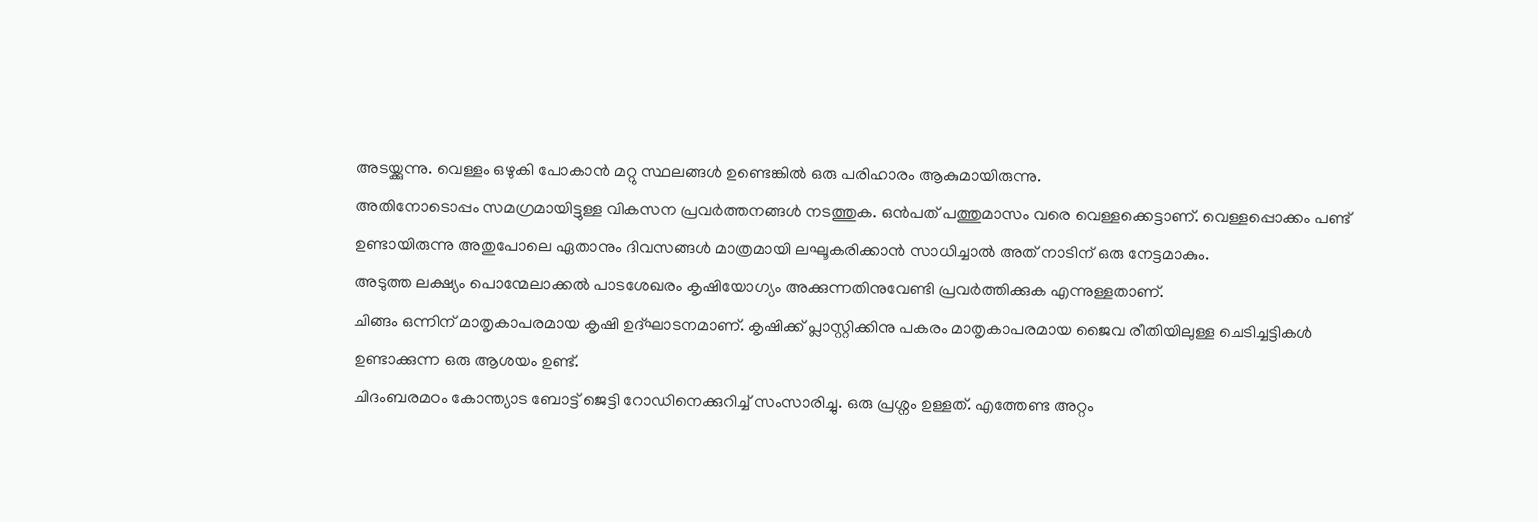അടയ്ക്കുന്നു. വെള്ളം ഒഴുകി പോകാൻ മറ്റു സ്ഥലങ്ങൾ ഉണ്ടെങ്കിൽ ഒരു പരിഹാരം ആകുമായിരുന്നു.
അതിനോടൊപ്പം സമഗ്രമായിട്ടുള്ള വികസന പ്രവർത്തനങ്ങൾ നടത്തുക. ഒൻപത് പത്തുമാസം വരെ വെള്ളക്കെട്ടാണ്. വെള്ളപ്പൊക്കം പണ്ട് ഉണ്ടായിരുന്നു അതുപോലെ ഏതാനും ദിവസങ്ങൾ മാത്രമായി ലഘൂകരിക്കാൻ സാധിച്ചാൽ അത് നാടിന് ഒരു നേട്ടമാകും.
അടുത്ത ലക്ഷ്യം പൊന്മേലാക്കൽ പാടശേഖരം കൃഷിയോഗ്യം അക്കുന്നതിനുവേണ്ടി പ്രവർത്തിക്കുക എന്നുള്ളതാണ്.
ചിങ്ങം ഒന്നിന് മാതൃകാപരമായ കൃഷി ഉദ്ഘാടനമാണ്. കൃഷിക്ക് പ്ലാസ്റ്റിക്കിനു പകരം മാതൃകാപരമായ ജൈവ രീതിയിലുള്ള ചെടിച്ചട്ടികൾ ഉണ്ടാക്കുന്ന ഒരു ആശയം ഉണ്ട്.
ചിദംബരമഠം കോന്ത്യാട ബോട്ട് ജെട്ടി റോഡിനെക്കുറിച്ച് സംസാരിച്ചു. ഒരു പ്രശ്നം ഉള്ളത്. എത്തേണ്ട അറ്റം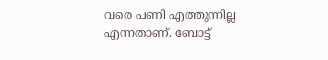വരെ പണി എത്തുന്നില്ല എന്നതാണ്. ബോട്ട്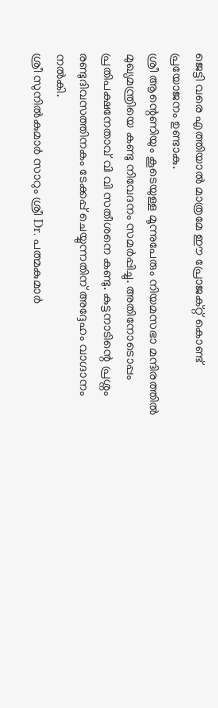ജെട്ടി വരെ എത്തിയാൽ മാത്രമേ ഈ പ്രോജക്റ്റ് കൊണ്ട് പ്രയോജനം ഉണ്ടാകു.
ശ്രീ ആന്റെണിയും കൂടെയുള്ള മൂന്നുപേരും നിയമസഭാ മന്ദിരത്തിൽ മുഖ്യമന്ത്രിയെ കണ്ടു നിവേദനം സമർപ്പിച്ചു. അതിനോടൊപ്പം പ്രതിപക്ഷനേതാവ് വി വി സതീശനെ കണ്ടു. കുട്ടനാടിന്റെ പ്രശ്നം രണ്ടുദിവസത്തിനകം ടേക്കപ്പ് ചെയ്യുന്നതിന് അദ്ദേഹം വാഗ്ദാനം നൽകി.
ശ്രീ സുനിൽകുമാർ സാറും ശ്രീ Dr. പത്മകുമാർ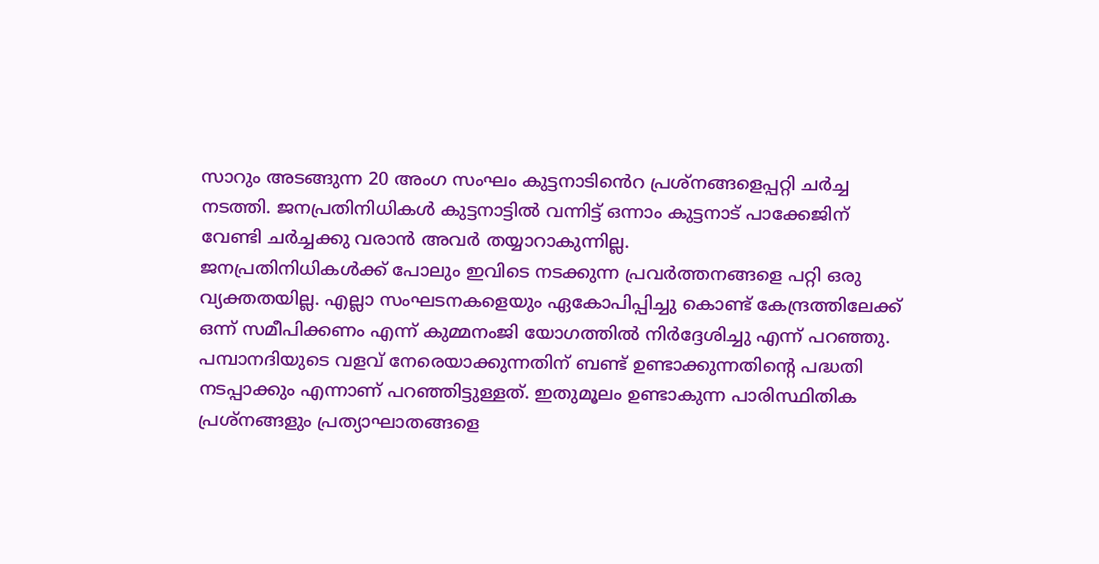സാറും അടങ്ങുന്ന 20 അംഗ സംഘം കുട്ടനാടിൻെറ പ്രശ്നങ്ങളെപ്പറ്റി ചർച്ച നടത്തി. ജനപ്രതിനിധികൾ കുട്ടനാട്ടിൽ വന്നിട്ട് ഒന്നാം കുട്ടനാട് പാക്കേജിന് വേണ്ടി ചർച്ചക്കു വരാൻ അവർ തയ്യാറാകുന്നില്ല.
ജനപ്രതിനിധികൾക്ക് പോലും ഇവിടെ നടക്കുന്ന പ്രവർത്തനങ്ങളെ പറ്റി ഒരു വ്യക്തതയില്ല. എല്ലാ സംഘടനകളെയും ഏകോപിപ്പിച്ചു കൊണ്ട് കേന്ദ്രത്തിലേക്ക് ഒന്ന് സമീപിക്കണം എന്ന് കുമ്മനംജി യോഗത്തിൽ നിർദ്ദേശിച്ചു എന്ന് പറഞ്ഞു.
പമ്പാനദിയുടെ വളവ് നേരെയാക്കുന്നതിന് ബണ്ട് ഉണ്ടാക്കുന്നതിന്റെ പദ്ധതി നടപ്പാക്കും എന്നാണ് പറഞ്ഞിട്ടുള്ളത്. ഇതുമൂലം ഉണ്ടാകുന്ന പാരിസ്ഥിതിക പ്രശ്നങ്ങളും പ്രത്യാഘാതങ്ങളെ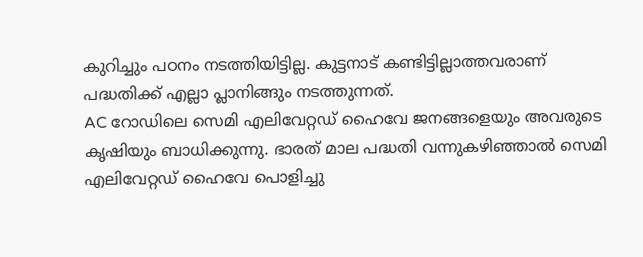കുറിച്ചും പഠനം നടത്തിയിട്ടില്ല. കുട്ടനാട് കണ്ടിട്ടില്ലാത്തവരാണ് പദ്ധതിക്ക് എല്ലാ പ്ലാനിങ്ങും നടത്തുന്നത്.
AC റോഡിലെ സെമി എലിവേറ്റഡ് ഹൈവേ ജനങ്ങളെയും അവരുടെ കൃഷിയും ബാധിക്കുന്നു. ഭാരത് മാല പദ്ധതി വന്നുകഴിഞ്ഞാൽ സെമി എലിവേറ്റഡ് ഹൈവേ പൊളിച്ചു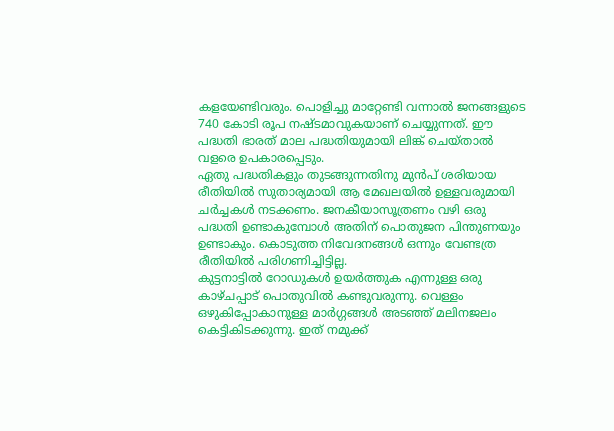കളയേണ്ടിവരും. പൊളിച്ചു മാറ്റേണ്ടി വന്നാൽ ജനങ്ങളുടെ 740 കോടി രൂപ നഷ്ടമാവുകയാണ് ചെയ്യുന്നത്. ഈ പദ്ധതി ഭാരത് മാല പദ്ധതിയുമായി ലിങ്ക് ചെയ്താൽ വളരെ ഉപകാരപ്പെടും.
ഏതു പദ്ധതികളും തുടങ്ങുന്നതിനു മുൻപ് ശരിയായ രീതിയിൽ സുതാര്യമായി ആ മേഖലയിൽ ഉള്ളവരുമായി ചർച്ചകൾ നടക്കണം. ജനകീയാസൂത്രണം വഴി ഒരു പദ്ധതി ഉണ്ടാകുമ്പോൾ അതിന് പൊതുജന പിന്തുണയും ഉണ്ടാകും. കൊടുത്ത നിവേദനങ്ങൾ ഒന്നും വേണ്ടത്ര രീതിയിൽ പരിഗണിച്ചിട്ടില്ല.
കുട്ടനാട്ടിൽ റോഡുകൾ ഉയർത്തുക എന്നുള്ള ഒരു കാഴ്ചപ്പാട് പൊതുവിൽ കണ്ടുവരുന്നു. വെള്ളം ഒഴുകിപ്പോകാനുള്ള മാർഗ്ഗങ്ങൾ അടഞ്ഞ് മലിനജലം കെട്ടികിടക്കുന്നു. ഇത് നമുക്ക്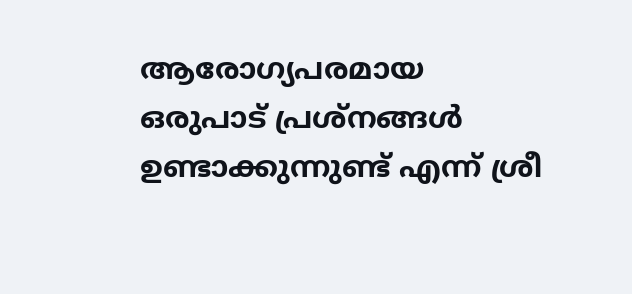ആരോഗ്യപരമായ ഒരുപാട് പ്രശ്നങ്ങൾ ഉണ്ടാക്കുന്നുണ്ട് എന്ന് ശ്രീ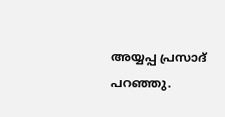അയ്യപ്പ പ്രസാദ് പറഞ്ഞു.